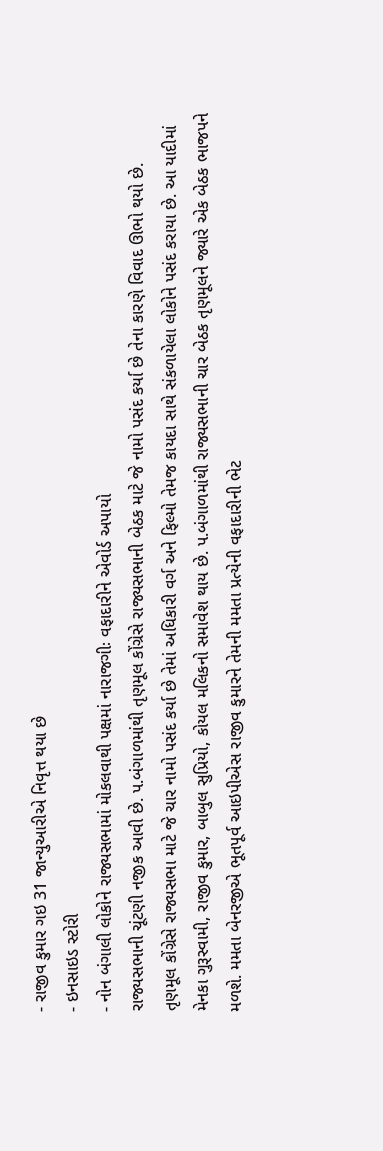- રાજીવ કુમાર ગઇ 31 જાન્યુઆરીએ નિવૃત્ત થયા છે
- ઇનસાઇડ સ્ટોરી
- નોન બંગાલી લોકોને રાજ્યસભામાં મોકલવાથી પક્ષમાં નારાજગીઃ વફાદારીને એવોર્ડ અપાયો
રાજ્યસભાની ચૂંટણી નજીક આવી છે. પ.બંગાળમાંથી તૃણમૂલ કોંગ્રેસે રાજ્યસભાની બેઠક માટે જે નામો પસંદ કર્યા છે તેના કારણે વિવાદ ઊભો થયો છે.
તૃણમૂલ કોંગ્રેસે રાજ્યસભા માટે જે ચાર નામો પસંદ કર્યા છે તેમાં અધિકારી વર્ગ અને ફિલ્મો તેમજ કાયદા સાથે સંકળાયેલા લોકોને પસંદ કરાયા છે. આ યાદીમાં મેનકા ગુરૂસ્વામી, રાજીવ કુમાર, બાબુલ સુપ્રિયો, કોયલ મલિકનો સમાવેશ થાય છે. પ.બંગાળમાંથી રાજ્યસભાની ચાર બેઠક તૃણમૂલને જ્યારે એક બેઠક ભાજપને મળશે. મમતા બેનરજીએ ભૂતપૂર્વ આઇપીએસ રાજીવ કુમારને તેમની મમતા પ્રત્યેની વફાદારીની ભેટ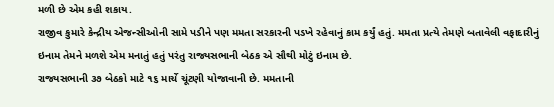મળી છે એમ કહી શકાય.
રાજીવ કુમારે કેન્દ્રીય એજન્સીઓની સામે પડીને પણ મમતા સરકારની પડખે રહેવાનું કામ કર્યું હતું. મમતા પ્રત્યે તેમણે બતાવેલી વફાદારીનું ઇનામ તેમને મળશે એમ મનાતું હતું પરંતુ રાજ્યસભાની બેઠક એ સૌથી મોટું ઇનામ છે.
રાજ્યસભાની ૩૭ બેઠકો માટે ૧૬ માર્ચે ચૂંટણી યોજાવાની છે. મમતાની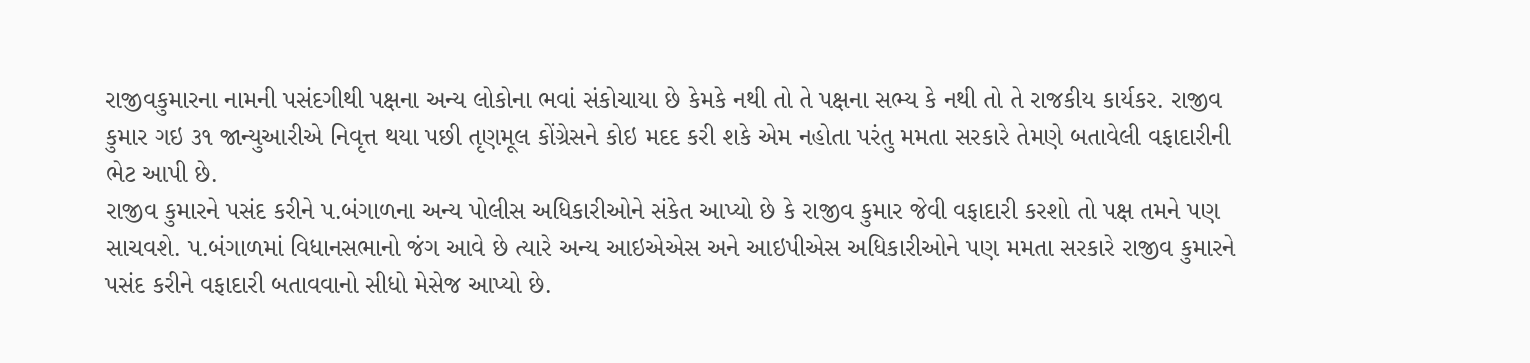રાજીવકુમારના નામની પસંદગીથી પક્ષના અન્ય લોકોના ભવાં સંકોચાયા છે કેમકે નથી તો તે પક્ષના સભ્ય કે નથી તો તે રાજકીય કાર્યકર. રાજીવ કુમાર ગઇ ૩૧ જાન્યુઆરીએ નિવૃત્ત થયા પછી તૃણમૂલ કોંગ્રેસને કોઇ મદદ કરી શકે એમ નહોતા પરંતુ મમતા સરકારે તેમણે બતાવેલી વફાદારીની ભેટ આપી છે.
રાજીવ કુમારને પસંદ કરીને પ.બંગાળના અન્ય પોલીસ અધિકારીઓને સંકેત આપ્યો છે કે રાજીવ કુમાર જેવી વફાદારી કરશો તો પક્ષ તમને પણ સાચવશે. પ.બંગાળમાં વિધાનસભાનો જંગ આવે છે ત્યારે અન્ય આઇએએસ અને આઇપીએસ અધિકારીઓને પણ મમતા સરકારે રાજીવ કુમારને પસંદ કરીને વફાદારી બતાવવાનો સીધો મેસેજ આપ્યો છે.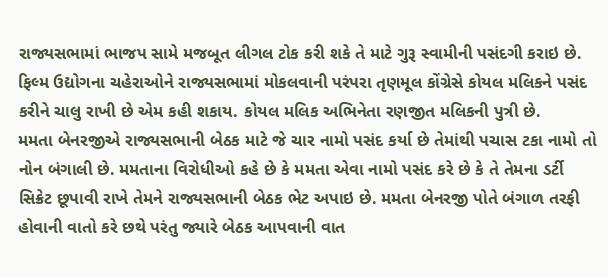રાજ્યસભામાં ભાજપ સામે મજબૂત લીગલ ટોક કરી શકે તે માટે ગુરૂ સ્વામીની પસંદગી કરાઇ છે. ફિલ્મ ઉદ્યોગના ચહેરાઓને રાજ્યસભામાં મોકલવાની પરંપરા તૃણમૂલ કોંગ્રેસે કોયલ મલિકને પસંદ કરીને ચાલુ રાખી છે એમ કહી શકાય. કોયલ મલિક અભિનેતા રણજીત મલિકની પુત્રી છે.
મમતા બેનરજીએ રાજ્યસભાની બેઠક માટે જે ચાર નામો પસંદ કર્યા છે તેમાંથી પચાસ ટકા નામો તો નોન બંગાલી છે. મમતાના વિરોધીઓ કહે છે કે મમતા એવા નામો પસંદ કરે છે કે તે તેમના ડર્ટી સિક્રેટ છૂપાવી રાખે તેમને રાજ્યસભાની બેઠક ભેટ અપાઇ છે. મમતા બેનરજી પોતે બંગાળ તરફી હોવાની વાતો કરે છથે પરંતુ જ્યારે બેઠક આપવાની વાત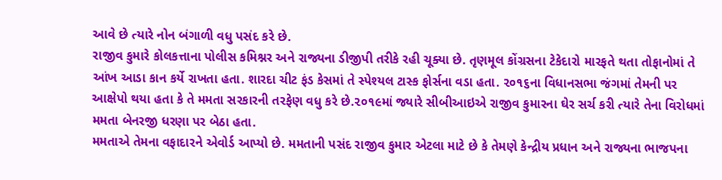આવે છે ત્યારે નોન બંગાળી વધુ પસંદ કરે છે.
રાજીવ કુમારે કોલકત્તાના પોલીસ કમિશ્નર અને રાજ્યના ડીજીપી તરીકે રહી ચૂક્યા છે. તૃણમૂલ કોંગ્રસના ટેકેદારો મારફતે થતા તોફાનોમાં તે આંખ આડા કાન કર્યે રાખતા હતા. શારદા ચીટ ફંડ કેસમાં તે સ્પેશ્યલ ટાસ્ક ફોર્સના વડા હતા. ૨૦૧૬ના વિધાનસભા જંગમાં તેમની પર આક્ષેપો થયા હતા કે તે મમતા સરકારની તરફેણ વધુ કરે છે.૨૦૧૯માં જ્યારે સીબીઆઇએ રાજીવ કુમારના ઘેર સર્ચ કરી ત્યારે તેના વિરોધમાં મમતા બેનરજી ધરણા પર બેઠા હતા.
મમતાએ તેમના વફાદારને એવોર્ડ આપ્યો છે. મમતાની પસંદ રાજીવ કુમાર એટલા માટે છે કે તેમણે કેન્દ્રીય પ્રધાન અને રાજ્યના ભાજપના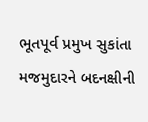ભૂતપૂર્વ પ્રમુખ સુકાંતા મજમુદારને બદનક્ષીની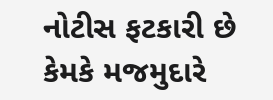નોટીસ ફટકારી છે કેમકે મજમુદારે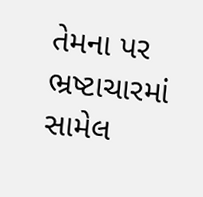તેમના પર ભ્રષ્ટાચારમાં સામેલ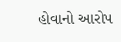હોવાનો આરોપ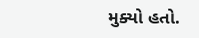મુક્યો હતો.